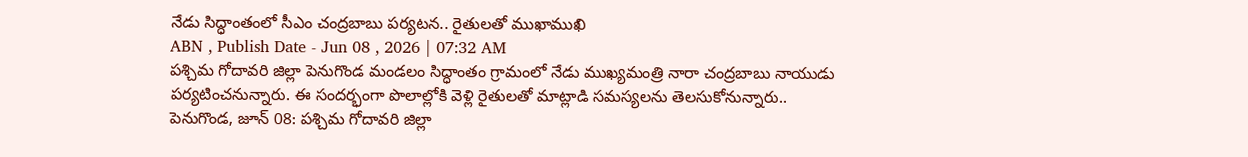నేడు సిద్ధాంతంలో సీఎం చంద్రబాబు పర్యటన.. రైతులతో ముఖాముఖి
ABN , Publish Date - Jun 08 , 2026 | 07:32 AM
పశ్చిమ గోదావరి జిల్లా పెనుగొండ మండలం సిద్ధాంతం గ్రామంలో నేడు ముఖ్యమంత్రి నారా చంద్రబాబు నాయుడు పర్యటించనున్నారు. ఈ సందర్భంగా పొలాల్లోకి వెళ్లి రైతులతో మాట్లాడి సమస్యలను తెలసుకోనున్నారు..
పెనుగొండ, జూన్ 08: పశ్చిమ గోదావరి జిల్లా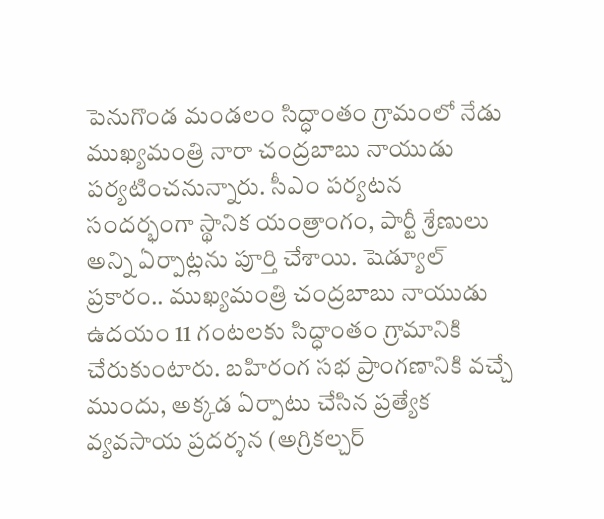పెనుగొండ మండలం సిద్ధాంతం గ్రామంలో నేడు ముఖ్యమంత్రి నారా చంద్రబాబు నాయుడు పర్యటించనున్నారు. సీఎం పర్యటన సందర్భంగా స్థానిక యంత్రాంగం, పార్టీ శ్రేణులు అన్ని ఏర్పాట్లను పూర్తి చేశాయి. షెడ్యూల్ ప్రకారం.. ముఖ్యమంత్రి చంద్రబాబు నాయుడు ఉదయం 11 గంటలకు సిద్ధాంతం గ్రామానికి చేరుకుంటారు. బహిరంగ సభ ప్రాంగణానికి వచ్చే ముందు, అక్కడ ఏర్పాటు చేసిన ప్రత్యేక వ్యవసాయ ప్రదర్శన (అగ్రికల్చర్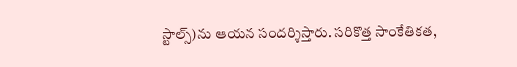స్టాల్స్)ను ఆయన సందర్శిస్తారు. సరికొత్త సాంకేతికత,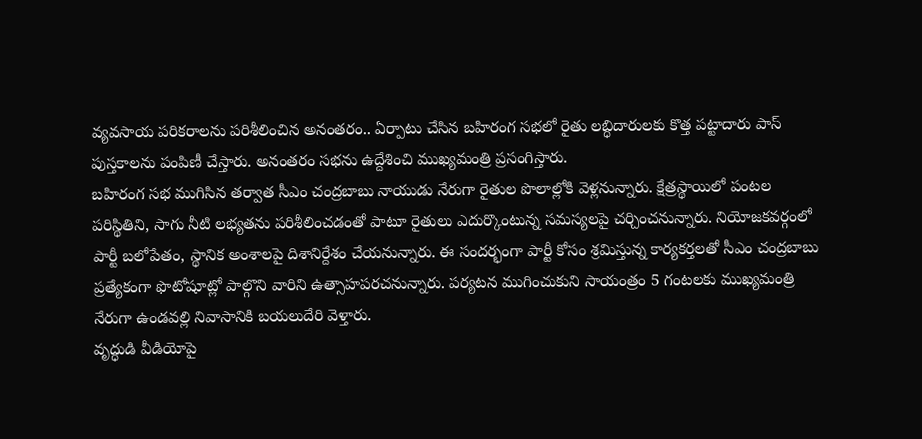వ్యవసాయ పరికరాలను పరిశీలించిన అనంతరం.. ఏర్పాటు చేసిన బహిరంగ సభలో రైతు లబ్ధిదారులకు కొత్త పట్టాదారు పాస్ పుస్తకాలను పంపిణీ చేస్తారు. అనంతరం సభను ఉద్దేశించి ముఖ్యమంత్రి ప్రసంగిస్తారు.
బహిరంగ సభ ముగిసిన తర్వాత సీఎం చంద్రబాబు నాయుడు నేరుగా రైతుల పొలాల్లోకి వెళ్లనున్నారు. క్షేత్రస్థాయిలో పంటల పరిస్థితిని, సాగు నీటి లభ్యతను పరిశీలించడంతో పాటూ రైతులు ఎదుర్కొంటున్న సమస్యలపై చర్చించనున్నారు. నియోజకవర్గంలో పార్టీ బలోపేతం, స్థానిక అంశాలపై దిశానిర్దేశం చేయనున్నారు. ఈ సందర్భంగా పార్టీ కోసం శ్రమిస్తున్న కార్యకర్తలతో సీఎం చంద్రబాబు ప్రత్యేకంగా ఫొటోషూట్లో పాల్గొని వారిని ఉత్సాహపరచనున్నారు. పర్యటన ముగించుకుని సాయంత్రం 5 గంటలకు ముఖ్యమంత్రి నేరుగా ఉండవల్లి నివాసానికి బయలుదేరి వెళ్తారు.
వృద్ధుడి వీడియోపై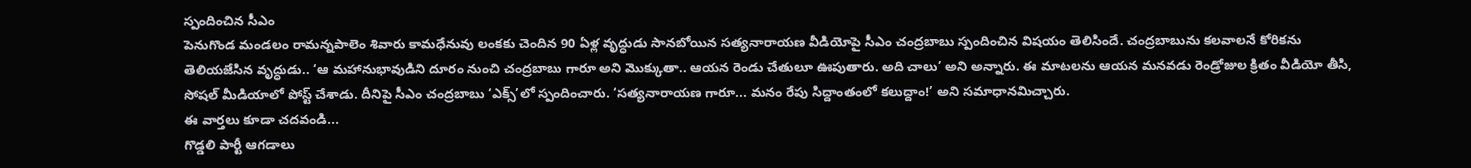స్పందించిన సీఎం
పెనుగొండ మండలం రామన్నపాలెం శివారు కామధేనువు లంకకు చెందిన 90 ఏళ్ల వృద్ధుడు సానబోయిన సత్యనారాయణ వీడియోపై సీఎం చంద్రబాబు స్పందించిన విషయం తెలిసిందే. చంద్రబాబును కలవాలనే కోరికను తెలియజేసిన వృద్ధుడు.. ‘ఆ మహానుభావుడిని దూరం నుంచి చంద్రబాబు గారూ అని మొక్కుతా.. ఆయన రెండు చేతులూ ఊపుతారు. అది చాలు’ అని అన్నారు. ఈ మాటలను ఆయన మనవడు రెండ్రోజుల క్రితం వీడియో తీసి, సోషల్ మీడియాలో పోస్ట్ చేశాడు. దీనిపై సీఎం చంద్రబాబు ‘ఎక్స్’లో స్పందించారు. ‘సత్యనారాయణ గారూ... మనం రేపు సిద్దాంతంలో కలుద్దాం!’ అని సమాధానమిచ్చారు.
ఈ వార్తలు కూడా చదవండి...
గొడ్డలి పార్టీ ఆగడాలు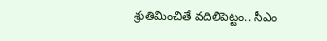శ్రుతిమించితే వదిలిపెట్టం.. సీఎం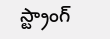స్ట్రాంగ్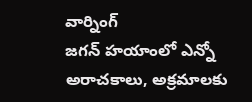వార్నింగ్
జగన్ హయాంలో ఎన్నో అరాచకాలు, అక్రమాలకు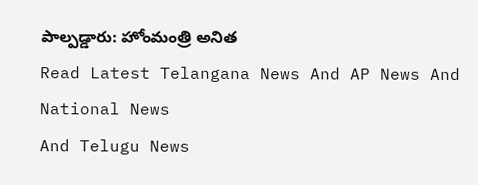పాల్పడ్డారు: హోంమంత్రి అనిత
Read Latest Telangana News And AP News And National News
And Telugu News